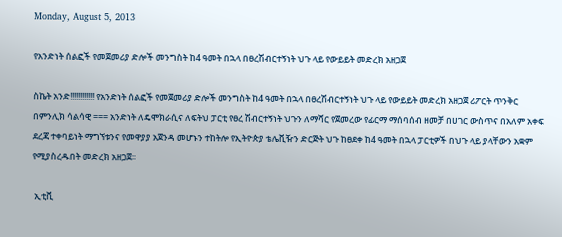Monday, August 5, 2013

የአንድነት ሰልፎች የመጀመሪያ ድሎች መንግስት ከ4 ዓመት በኋላ በፀረሽብርተኝነት ህጉ ላይ የውይይት መድረክ አዘጋጀ

ስኬት አንድ!!!!!!!!!!!! የአንድነት ሰልፎች የመጀመሪያ ድሎች መንግስት ከ4 ዓመት በኋላ በፀረሽብርተኝነት ህጉ ላይ የውይይት መድረክ አዘጋጀ ሪፖርት ጥንቅር በምንሊክ ሳልሳዊ === አንድነት ለዴሞክራሲና ለፍትህ ፓርቲ የፀረ ሽብርተኝነት ህጉን ለማሻር የጀመረው የፊርማ ማሰባሰብ ዘመቻ በሀገር ውስጥና በአለም አቀፍ ደረጃ ተቀባይነት ማግኘቱንና የመዋያያ አጀንዳ መሆኑን ተከትሎ የኢትዮጵያ ቴሌቪዥን ድርጅት ህጉ ከፀደቀ ከ4 ዓመት በኋላ ፓርቲዎች በህጉ ላይ ያላቸውን አቋም የሚያስረዱበት መድረክ አዘጋጀ፡፡

 ኢቲቪ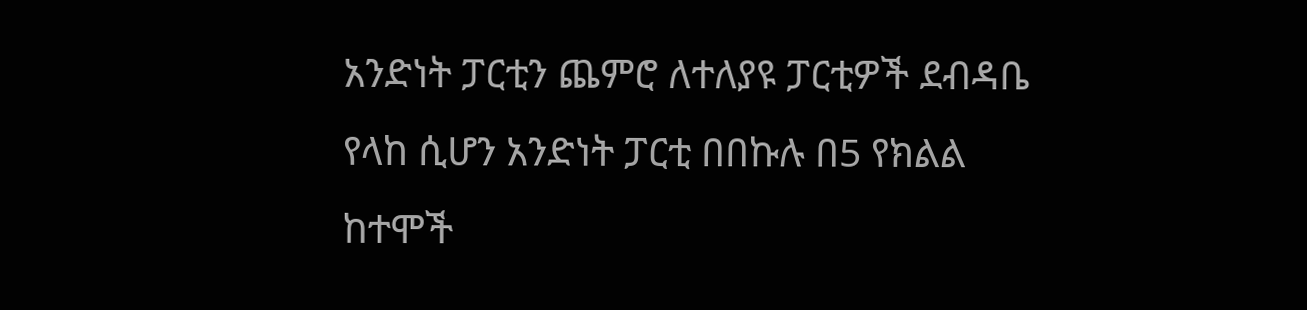አንድነት ፓርቲን ጨምሮ ለተለያዩ ፓርቲዎች ደብዳቤ የላከ ሲሆን አንድነት ፓርቲ በበኩሉ በ5 የክልል ከተሞች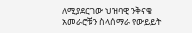ለሚያደርገው ህዝባዊ ንቅናቄ አመራሮቹን ስላሰማራ የውይይት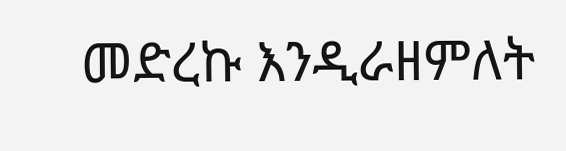መድረኩ እንዲራዘምለት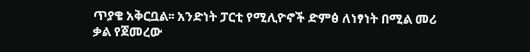ጥያቄ አቅርቧል፡፡ አንድነት ፓርቲ የሚሊዮኖች ድምፅ ለነፃነት በሚል መሪ ቃል የጀመረው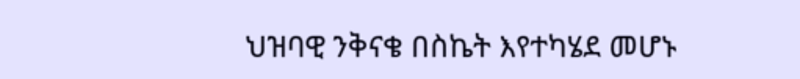ህዝባዊ ንቅናቄ በስኬት እየተካሄደ መሆኑ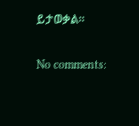ይታወቃል፡፡

No comments: